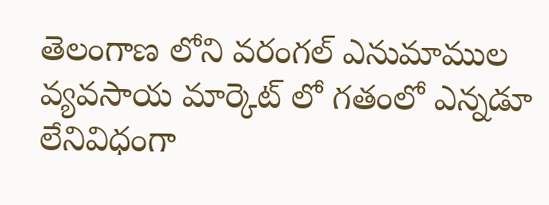తెలంగాణ లోని వరంగల్ ఎనుమాముల వ్యవసాయ మార్కెట్ లో గతంలో ఎన్నడూ లేనివిధంగా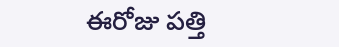ఈరోజు పత్తి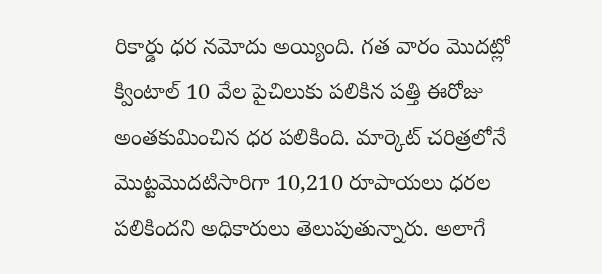రికార్డు ధర నమోదు అయ్యింది. గత వారం మొదట్లో క్వింటాల్ 10 వేల పైచిలుకు పలికిన పత్తి ఈరోజు అంతకుమించిన ధర పలికింది. మార్కెట్ చరిత్రలోనే మొట్టమొదటిసారిగా 10,210 రూపాయలు ధరల పలికిందని అధికారులు తెలుపుతున్నారు. అలాగే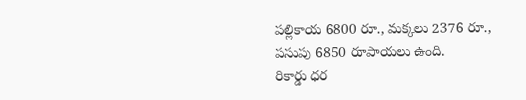పల్లికాయ 6800 రూ., మక్కలు 2376 రూ., పసుపు 6850 రూపాయలు ఉంది.
రికార్డు ధర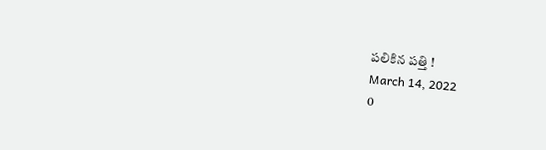పలికిన పత్తి !
March 14, 2022
0